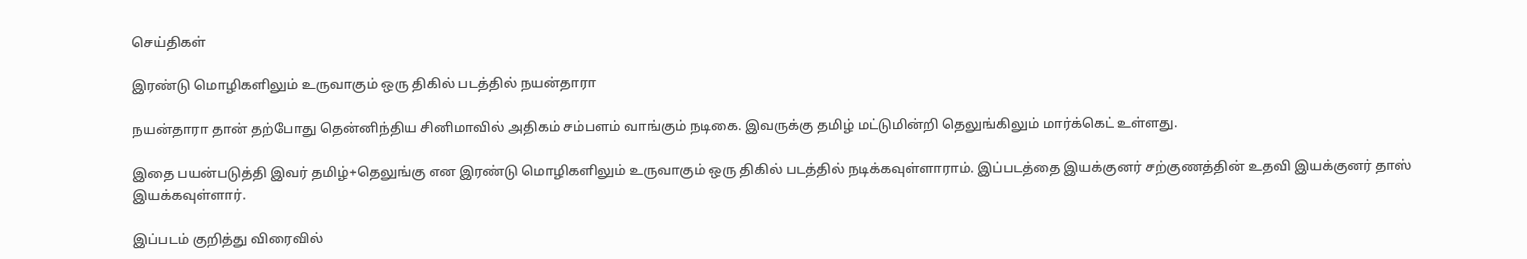செய்திகள்

இரண்டு மொழிகளிலும் உருவாகும் ஒரு திகில் படத்தில் நயன்தாரா

நயன்தாரா தான் தற்போது தென்னிந்திய சினிமாவில் அதிகம் சம்பளம் வாங்கும் நடிகை. இவருக்கு தமிழ் மட்டுமின்றி தெலுங்கிலும் மார்க்கெட் உள்ளது.

இதை பயன்படுத்தி இவர் தமிழ்+தெலுங்கு என இரண்டு மொழிகளிலும் உருவாகும் ஒரு திகில் படத்தில் நடிக்கவுள்ளாராம். இப்படத்தை இயக்குனர் சற்குணத்தின் உதவி இயக்குனர் தாஸ் இயக்கவுள்ளார்.

இப்படம் குறித்து விரைவில்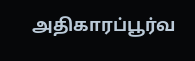அதிகாரப்பூர்வ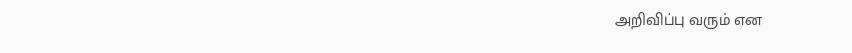அறிவிப்பு வரும் என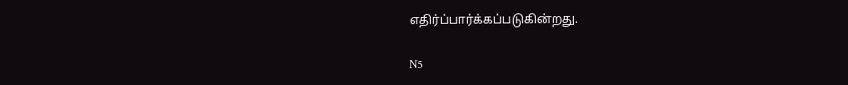எதிர்ப்பார்க்கப்படுகின்றது.

N5